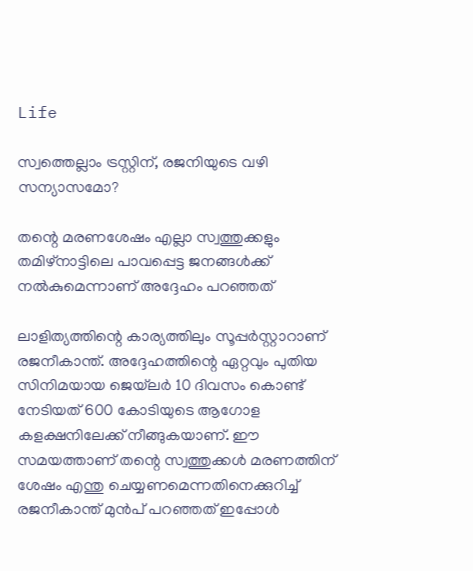Life

സ്വത്തെല്ലാം ട്രസ്റ്റിന്, രജനിയുടെ വഴി സന്യാസമോ?

തന്റെ മരണശേഷം എല്ലാ സ്വത്തുക്കളും തമിഴ്‌നാട്ടിലെ പാവപ്പെട്ട ജനങ്ങള്‍ക്ക് നല്‍കുമെന്നാണ് അദ്ദേഹം പറഞ്ഞത്

ലാളിത്യത്തിന്റെ കാര്യത്തിലും സൂപ്പര്‍സ്റ്റാറാണ് രജനീകാന്ത്. അദ്ദേഹത്തിന്റെ ഏറ്റവും പുതിയ സിനിമയായ ജെയ്‌ലര്‍ 10 ദിവസം കൊണ്ട് നേടിയത് 600 കോടിയുടെ ആഗോള കളക്ഷനിലേക്ക് നീങ്ങുകയാണ്. ഈ സമയത്താണ് തന്റെ സ്വത്തുക്കള്‍ മരണത്തിന് ശേഷം എന്തു ചെയ്യണമെന്നതിനെക്കുറിച്ച് രജനീകാന്ത് മുന്‍പ് പറഞ്ഞത് ഇപ്പോള്‍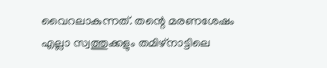വൈറലാകുന്നത്. തന്റെ മരണശേഷം എല്ലാ സ്വത്തുക്കളും തമിഴ്‌നാട്ടിലെ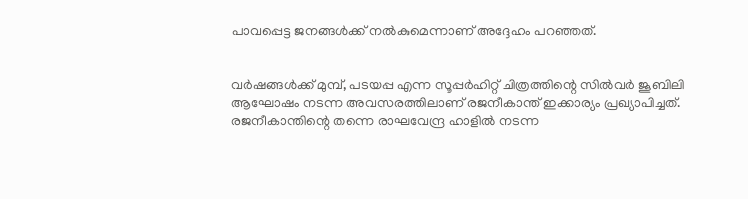പാവപ്പെട്ട ജനങ്ങള്‍ക്ക് നല്‍കുമെന്നാണ് അദ്ദേഹം പറഞ്ഞത്.


വര്‍ഷങ്ങള്‍ക്ക് മുമ്പ്, പടയപ്പ എന്ന സൂപ്പര്‍ഹിറ്റ് ചിത്രത്തിന്റെ സില്‍വര്‍ ജൂബിലി ആഘോഷം നടന്ന അവസരത്തിലാണ് രജനീകാന്ത് ഇക്കാര്യം പ്രഖ്യാപിച്ചത്. രജനീകാന്തിന്റെ തന്നെ രാഘവേന്ദ്ര ഹാളില്‍ നടന്ന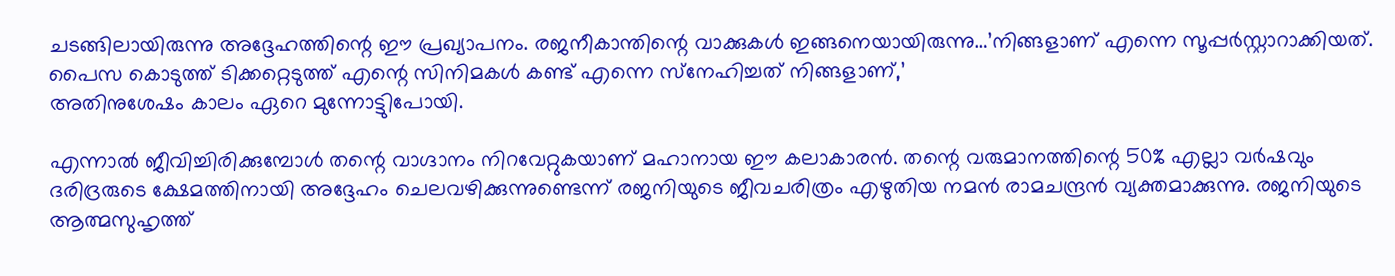ചടങ്ങിലായിരുന്നു അദ്ദേഹത്തിന്റെ ഈ പ്രഖ്യാപനം. രജനീകാന്തിന്റെ വാക്കുകള്‍ ഇങ്ങനെയായിരുന്നു…’നിങ്ങളാണ് എന്നെ സൂപ്പര്‍സ്റ്റാറാക്കിയത്. പൈസ കൊടുത്ത് ടിക്കറ്റെടുത്ത് എന്റെ സിനിമകള്‍ കണ്ട് എന്നെ സ്‌നേഹിച്ചത് നിങ്ങളാണ്,’
അതിനുശേഷം കാലം ഏറെ മുന്നോട്ടുിപോയി.

എന്നാല്‍ ജീവിച്ചിരിക്കുമ്പോള്‍ തന്റെ വാഗ്ദാനം നിറവേറ്റുകയാണ് മഹാനായ ഈ കലാകാരന്‍. തന്റെ വരുമാനത്തിന്റെ 50% എല്ലാ വര്‍ഷവും ദരിദ്രരുടെ ക്ഷേമത്തിനായി അദ്ദേഹം ചെലവഴിക്കുന്നുണ്ടെന്ന് രജനിയുടെ ജീവചരിത്രം എഴുതിയ നമന്‍ രാമചന്ദ്രന്‍ വ്യക്തമാക്കുന്നു. രജനിയുടെ ആത്മസുഹൃത്ത്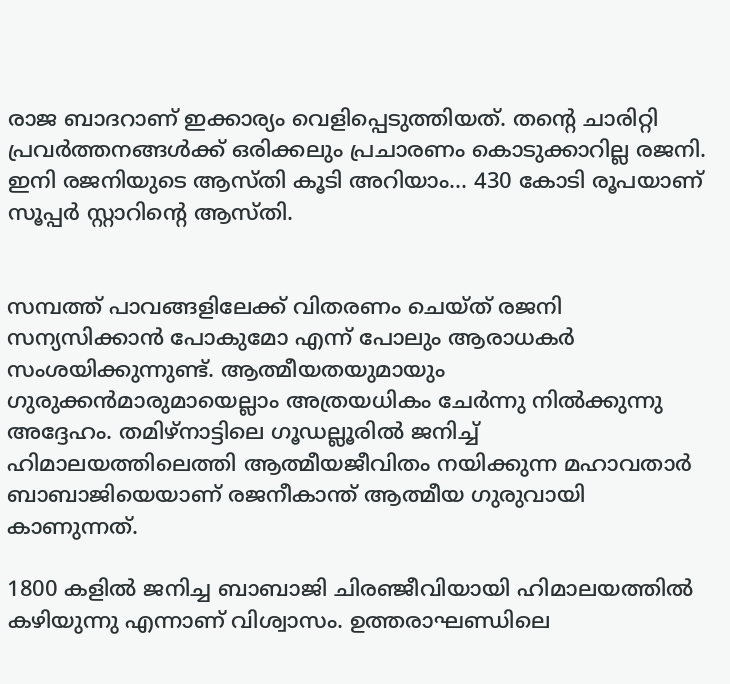രാജ ബാദറാണ് ഇക്കാര്യം വെളിപ്പെടുത്തിയത്. തന്റെ ചാരിറ്റി പ്രവര്‍ത്തനങ്ങള്‍ക്ക് ഒരിക്കലും പ്രചാരണം കൊടുക്കാറില്ല രജനി. ഇനി രജനിയുടെ ആസ്തി കൂടി അറിയാം… 430 കോടി രൂപയാണ് സൂപ്പര്‍ സ്റ്റാറിന്റെ ആസ്തി.


സമ്പത്ത് പാവങ്ങളിലേക്ക് വിതരണം ചെയ്ത് രജനി സന്യസിക്കാന്‍ പോകുമോ എന്ന് പോലും ആരാധകര്‍ സംശയിക്കുന്നുണ്ട്. ആത്മീയതയുമായും ഗുരുക്കന്‍മാരുമായെല്ലാം അത്രയധികം ചേര്‍ന്നു നില്‍ക്കുന്നു അദ്ദേഹം. തമിഴ്നാട്ടിലെ ഗൂഡല്ലൂരില്‍ ജനിച്ച് ഹിമാലയത്തിലെത്തി ആത്മീയജീവിതം നയിക്കുന്ന മഹാവതാര്‍ ബാബാജിയെയാണ് രജനീകാന്ത് ആത്മീയ ഗുരുവായി കാണുന്നത്.

1800 കളില്‍ ജനിച്ച ബാബാജി ചിരഞ്ജീവിയായി ഹിമാലയത്തില്‍ കഴിയുന്നു എന്നാണ് വിശ്വാസം. ഉത്തരാഘണ്ഡിലെ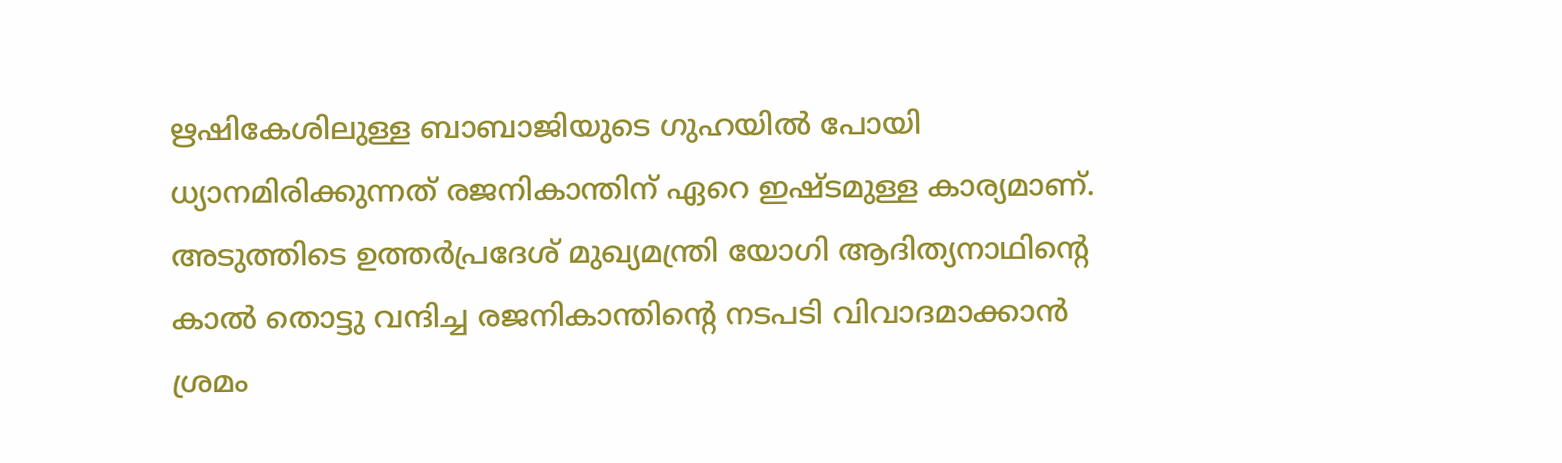ഋഷികേശിലുള്ള ബാബാജിയുടെ ഗുഹയില്‍ പോയി ധ്യാനമിരിക്കുന്നത് രജനികാന്തിന് ഏറെ ഇഷ്ടമുള്ള കാര്യമാണ്. അടുത്തിടെ ഉത്തര്‍പ്രദേശ് മുഖ്യമന്ത്രി യോഗി ആദിത്യനാഥിന്റെ കാല്‍ തൊട്ടു വന്ദിച്ച രജനികാന്തിന്റെ നടപടി വിവാദമാക്കാന്‍ ശ്രമം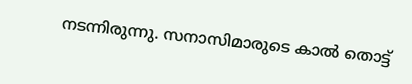നടന്നിരുന്നു. സനാസിമാരുടെ കാല്‍ തൊട്ട്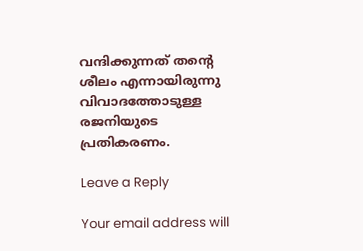വന്ദിക്കുന്നത് തന്റെ ശീലം എന്നായിരുന്നു വിവാദത്തോടുള്ള രജനിയുടെ പ്രതികരണം.

Leave a Reply

Your email address will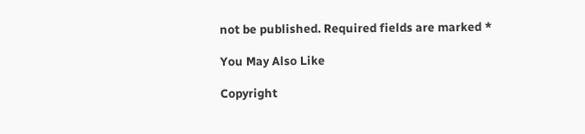not be published. Required fields are marked *

You May Also Like

Copyright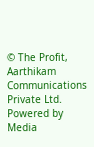© The Profit, Aarthikam Communications Private Ltd. Powered by Media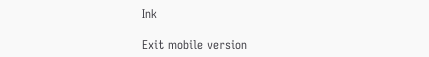Ink

Exit mobile version